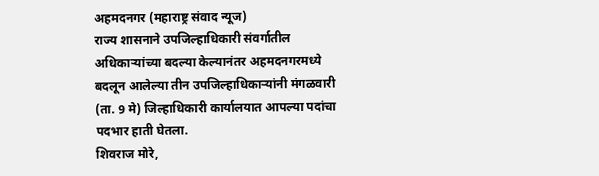अहमदनगर (महाराष्ट्र संवाद न्यूज)
राज्य शासनाने उपजिल्हाधिकारी संवर्गातील अधिकाऱ्यांच्या बदल्या केल्यानंतर अहमदनगरमध्ये बदलून आलेल्या तीन उपजिल्हाधिकाऱ्यांनी मंगळवारी (ता. 9 मे) जिल्हाधिकारी कार्यालयात आपल्या पदांचा पदभार हाती घेतला.
शिवराज मोरे,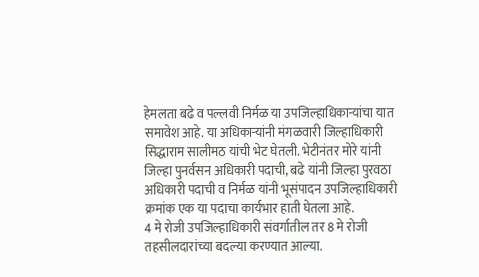हेमलता बढे व पल्लवी निर्मळ या उपजिल्हाधिकाऱ्यांचा यात समावेश आहे. या अधिकाऱ्यांनी मंगळवारी जिल्हाधिकारी सिद्धाराम सालीमठ यांची भेट घेतली. भेटीनंतर मोरे यांनी जिल्हा पुनर्वसन अधिकारी पदाची, बढे यांनी जिल्हा पुरवठा अधिकारी पदाची व निर्मळ यांनी भूसंपादन उपजिल्हाधिकारी क्रमांक एक या पदाचा कार्यभार हाती घेतला आहे.
4 मे रोजी उपजिल्हाधिकारी संवर्गातील तर 8 मे रोजी तहसीलदारांच्या बदल्या करण्यात आल्या.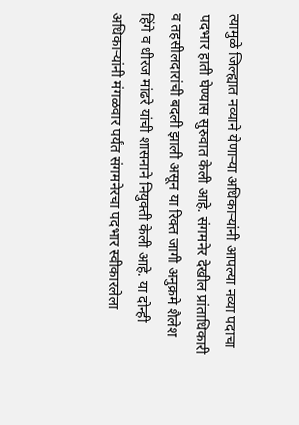त्यामुळे जिल्ह्यात नव्याने येणाऱ्या अधिकाऱ्यांनी आपल्या नव्या पदाचा पदभार हाती घेण्यास सुरुवात केली आहे. संगमनेर देखील प्रांताधिकारी व तहसीलदारांची बदली झाली असून या रिक्त जागी अनुक्रमे शैलेश हिंगे व धीरज मांढरे यांची शासनाने नियुक्ती केली आहे. या दोन्ही अधिकाऱ्यांनी मंगळवार पर्यंत संगमनेरचा पदभार स्वीकारलेला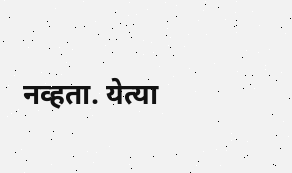नव्हता. येत्या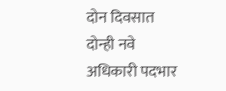दोन दिवसात दोन्ही नवे अधिकारी पदभार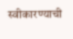स्वीकारण्याची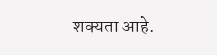शक्यता आहे.